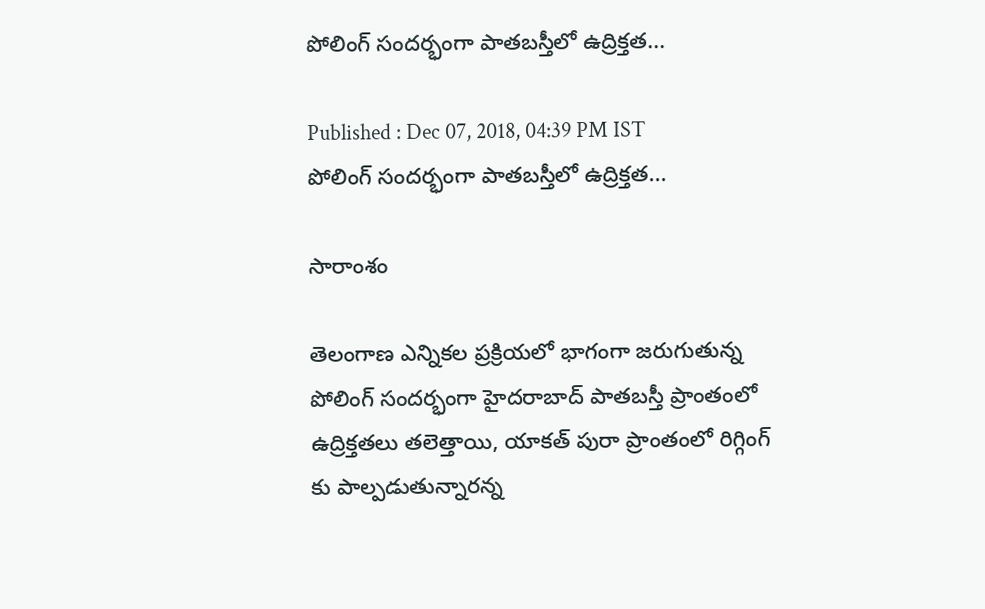పోలింగ్ సందర్భంగా పాతబస్తీలో ఉద్రిక్తత...

Published : Dec 07, 2018, 04:39 PM IST
పోలింగ్ సందర్భంగా పాతబస్తీలో ఉద్రిక్తత...

సారాంశం

తెలంగాణ ఎన్నికల ప్రక్రియలో భాగంగా జరుగుతున్న పోలింగ్ సందర్భంగా హైదరాబాద్ పాతబస్తీ ప్రాంతంలో ఉద్రిక్తతలు తలెత్తాయి, యాకత్ పురా ప్రాంతంలో రిగ్గింగ్ కు పాల్పడుతున్నారన్న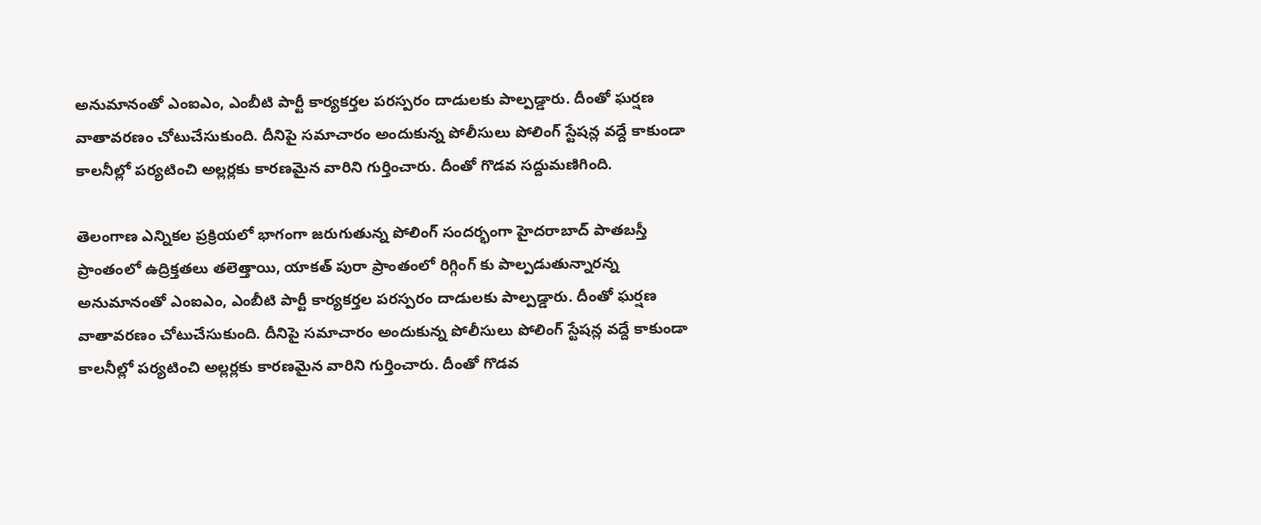అనుమానంతో ఎంఐఎం, ఎంబీటి పార్టీ కార్యకర్తల పరస్పరం దాడులకు పాల్పడ్డారు. దీంతో ఘర్షణ వాతావరణం చోటుచేసుకుంది. దీనిపై సమాచారం అందుకున్న పోలీసులు పోలింగ్ స్టేషన్ల వద్దే కాకుండా కాలనీల్లో పర్యటించి అల్లర్లకు కారణమైన వారిని గుర్తించారు. దీంతో గొడవ సద్దుమణిగింది.

తెలంగాణ ఎన్నికల ప్రక్రియలో భాగంగా జరుగుతున్న పోలింగ్ సందర్భంగా హైదరాబాద్ పాతబస్తీ ప్రాంతంలో ఉద్రిక్తతలు తలెత్తాయి, యాకత్ పురా ప్రాంతంలో రిగ్గింగ్ కు పాల్పడుతున్నారన్న  అనుమానంతో ఎంఐఎం, ఎంబీటి పార్టీ కార్యకర్తల పరస్పరం దాడులకు పాల్పడ్డారు. దీంతో ఘర్షణ వాతావరణం చోటుచేసుకుంది. దీనిపై సమాచారం అందుకున్న పోలీసులు పోలింగ్ స్టేషన్ల వద్దే కాకుండా కాలనీల్లో పర్యటించి అల్లర్లకు కారణమైన వారిని గుర్తించారు. దీంతో గొడవ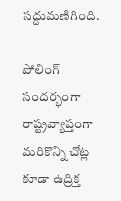సద్దుమణిగింది.

పోలింగ్ సందర్భంగా రాష్ట్రవ్యాప్తంగా మరికొన్ని చోట్ల కూడా ఉద్రిక్త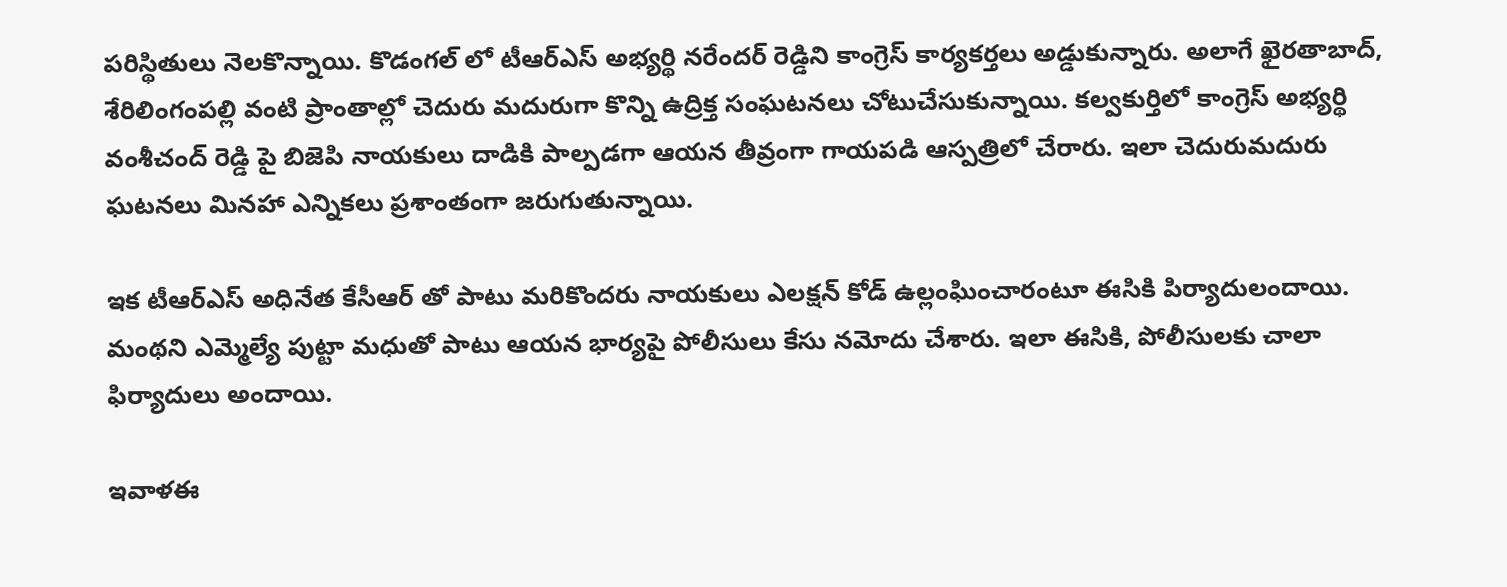పరిస్థితులు నెలకొన్నాయి. కొడంగల్ లో టీఆర్ఎస్ అభ్యర్థి నరేందర్ రెడ్డిని కాంగ్రెస్ కార్యకర్తలు అడ్డుకున్నారు. అలాగే ఖైరతాబాద్, శేరిలింగంపల్లి వంటి ప్రాంతాల్లో చెదురు మదురుగా కొన్ని ఉద్రిక్త సంఘటనలు చోటుచేసుకున్నాయి. కల్వకుర్తిలో కాంగ్రెస్ అభ్యర్థి వంశీచంద్ రెడ్డి పై బిజెపి నాయకులు దాడికి పాల్పడగా ఆయన తీవ్రంగా గాయపడి ఆస్పత్రిలో చేరారు. ఇలా చెదురుమదురు ఘటనలు మినహా ఎన్నికలు ప్రశాంతంగా జరుగుతున్నాయి.

ఇక టీఆర్ఎస్ అధినేత కేసీఆర్ తో పాటు మరికొందరు నాయకులు ఎలక్షన్ కోడ్ ఉల్లంఘించారంటూ ఈసికి పిర్యాదులందాయి. మంథని ఎమ్మెల్యే పుట్టా మధుతో పాటు ఆయన భార్యపై పోలీసులు కేసు నమోదు చేశారు. ఇలా ఈసికి, పోలీసులకు చాలా ఫిర్యాదులు అందాయి.

ఇవాళఈ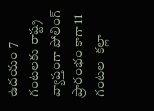ఉదయం 7 గంటలకు రాష్ట్ర వ్యాప్తంగా పోలింగ్ ప్రారంభం కాగా 11 గంటల  కల్లా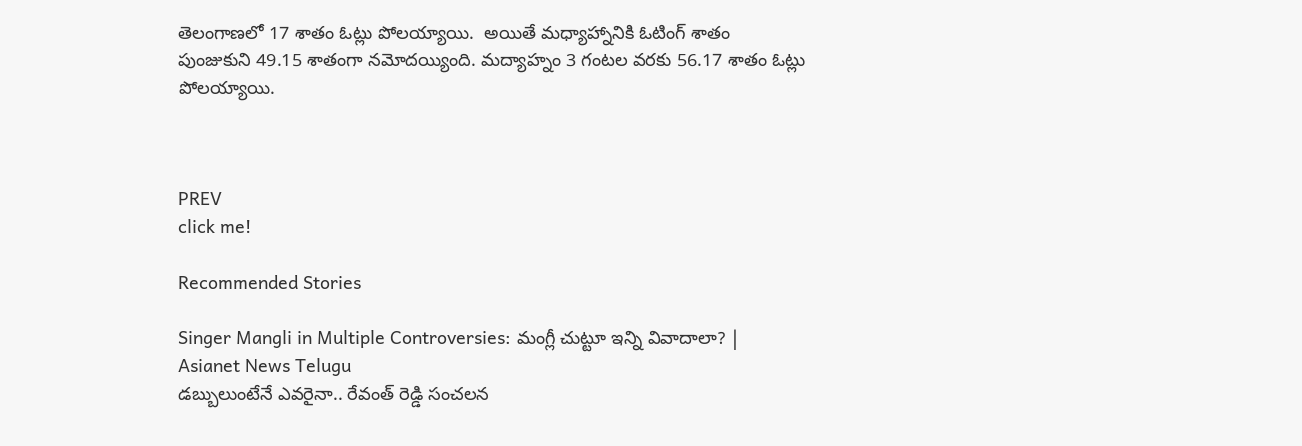తెలంగాణలో 17 శాతం ఓట్లు పోలయ్యాయి.  అయితే మధ్యాహ్నానికి ఓటింగ్ శాతం పుంజుకుని 49.15 శాతంగా నమోదయ్యింది. మద్యాహ్నం 3 గంటల వరకు 56.17 శాతం ఓట్లు పోలయ్యాయి.



PREV
click me!

Recommended Stories

Singer Mangli in Multiple Controversies: మంగ్లీ చుట్టూ ఇన్ని వివాదాలా? | Asianet News Telugu
డబ్బులుంటేనే ఎవరైనా.. రేవంత్ రెడ్డి సంచలన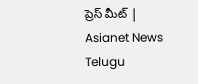ప్రెస్ మీట్ | Asianet News Telugu